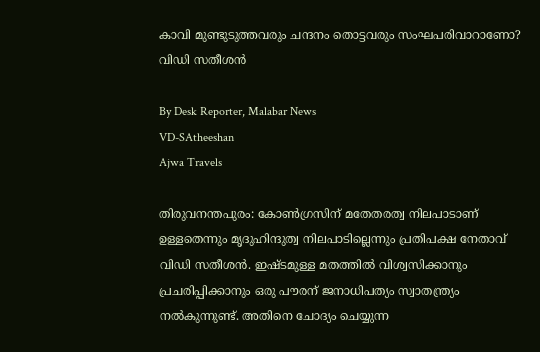കാവി മുണ്ടുടുത്തവരും ചന്ദനം തൊട്ടവരും സംഘപരിവാറാണോ? വിഡി സതീശന്‍

By Desk Reporter, Malabar News
VD-SAtheeshan
Ajwa Travels

തിരുവനന്തപുരം: കോൺഗ്രസിന് മതേതരത്വ നിലപാടാണ് ഉള്ളതെന്നും മൃദുഹിന്ദുത്വ നിലപാടില്ലെന്നും പ്രതിപക്ഷ നേതാവ് വിഡി സതീശൻ. ഇഷ്‌ടമുള്ള മതത്തില്‍ വിശ്വസിക്കാനും പ്രചരിപ്പിക്കാനും ഒരു പൗരന് ജനാധിപത്യം സ്വാതന്ത്ര്യം നല്‍കുന്നുണ്ട്. അതിനെ ചോദ്യം ചെയ്യുന്ന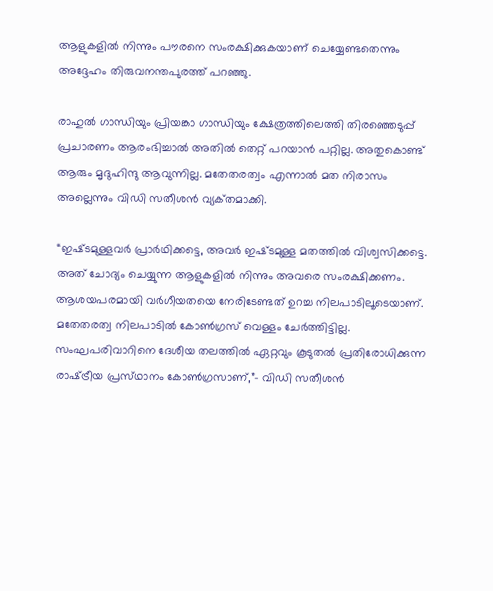ആളുകളില്‍ നിന്നും പൗരനെ സംരക്ഷിക്കുകയാണ് ചെയ്യേണ്ടതെന്നും അദ്ദേഹം തിരുവനന്തപുരത്ത് പറഞ്ഞു.

രാഹുല്‍ ഗാന്ധിയും പ്രിയങ്കാ ഗാന്ധിയും ക്ഷേത്രത്തിലെത്തി തിരഞ്ഞെടുപ്പ് പ്രചാരണം ആരംഭിച്ചാല്‍ അതില്‍ തെറ്റ് പറയാന്‍ പറ്റില്ല. അതുകൊണ്ട് ആരും മൃദുഹിന്ദു ആവുന്നില്ല. മതേതരത്വം എന്നാല്‍ മത നിരാസം അല്ലെന്നും വിഡി സതീശന്‍ വ്യക്‌തമാക്കി.

“ഇഷ്‌ടമുള്ളവര്‍ പ്രാർഥിക്കട്ടെ, അവര്‍ ഇഷ്‌ടമുള്ള മതത്തില്‍ വിശ്വസിക്കട്ടെ. അത് ചോദ്യം ചെയ്യുന്ന ആളുകളില്‍ നിന്നും അവരെ സംരക്ഷിക്കണം. ആശയപരമായി വര്‍ഗീയതയെ നേരിടേണ്ടത് ഉറച്ച നിലപാടിലൂടെയാണ്. മതേതരത്വ നിലപാടില്‍ കോണ്‍ഗ്രസ് വെള്ളം ചേര്‍ത്തിട്ടില്ല. സംഘപരിവാറിനെ ദേശീയ തലത്തില്‍ ഏറ്റവും കൂടുതല്‍ പ്രതിരോധിക്കുന്ന രാഷ്‌ട്രീയ പ്രസ്‌ഥാനം കോണ്‍ഗ്രസാണ്,”- വിഡി സതീശന്‍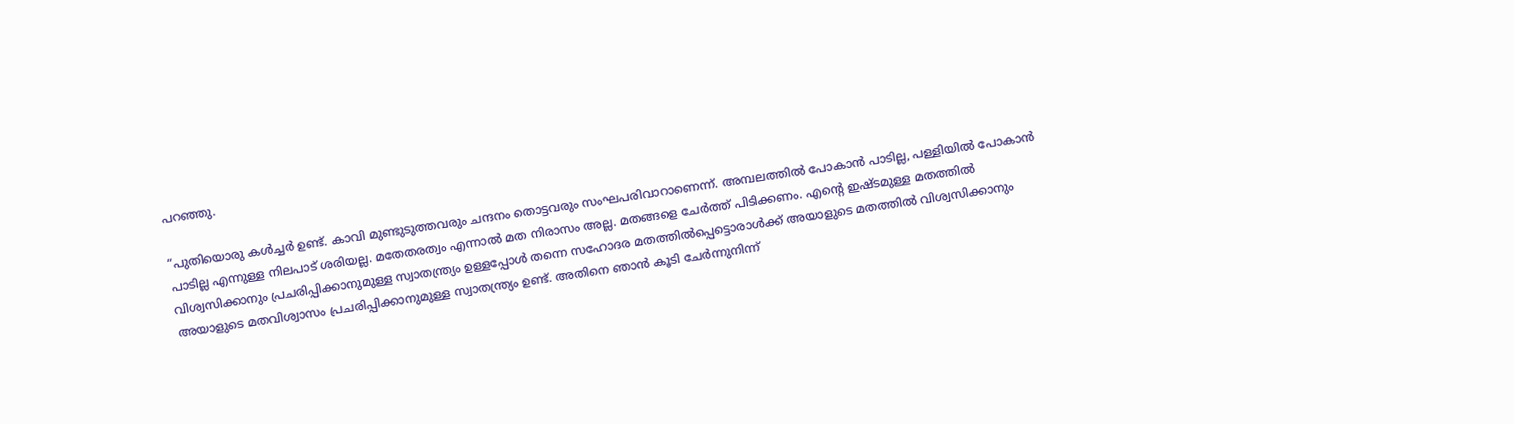പറഞ്ഞു.

“പുതിയൊരു കള്‍ച്ചര്‍ ഉണ്ട്. കാവി മുണ്ടുടുത്തവരും ചന്ദനം തൊട്ടവരും സംഘപരിവാറാണെന്ന്. അമ്പലത്തില്‍ പോകാന്‍ പാടില്ല, പള്ളിയില്‍ പോകാന്‍ പാടില്ല എന്നുള്ള നിലപാട് ശരിയല്ല. മതേതരത്വം എന്നാല്‍ മത നിരാസം അല്ല. മതങ്ങളെ ചേര്‍ത്ത് പിടിക്കണം. എന്റെ ഇഷ്‌ടമുള്ള മതത്തില്‍ വിശ്വസിക്കാനും പ്രചരിപ്പിക്കാനുമുള്ള സ്വാതന്ത്ര്യം ഉള്ളപ്പോള്‍ തന്നെ സഹോദര മതത്തില്‍പ്പെട്ടൊരാള്‍ക്ക് അയാളുടെ മതത്തില്‍ വിശ്വസിക്കാനും അയാളുടെ മതവിശ്വാസം പ്രചരിപ്പിക്കാനുമുള്ള സ്വാതന്ത്ര്യം ഉണ്ട്. അതിനെ ഞാന്‍ കൂടി ചേർന്നുനിന്ന്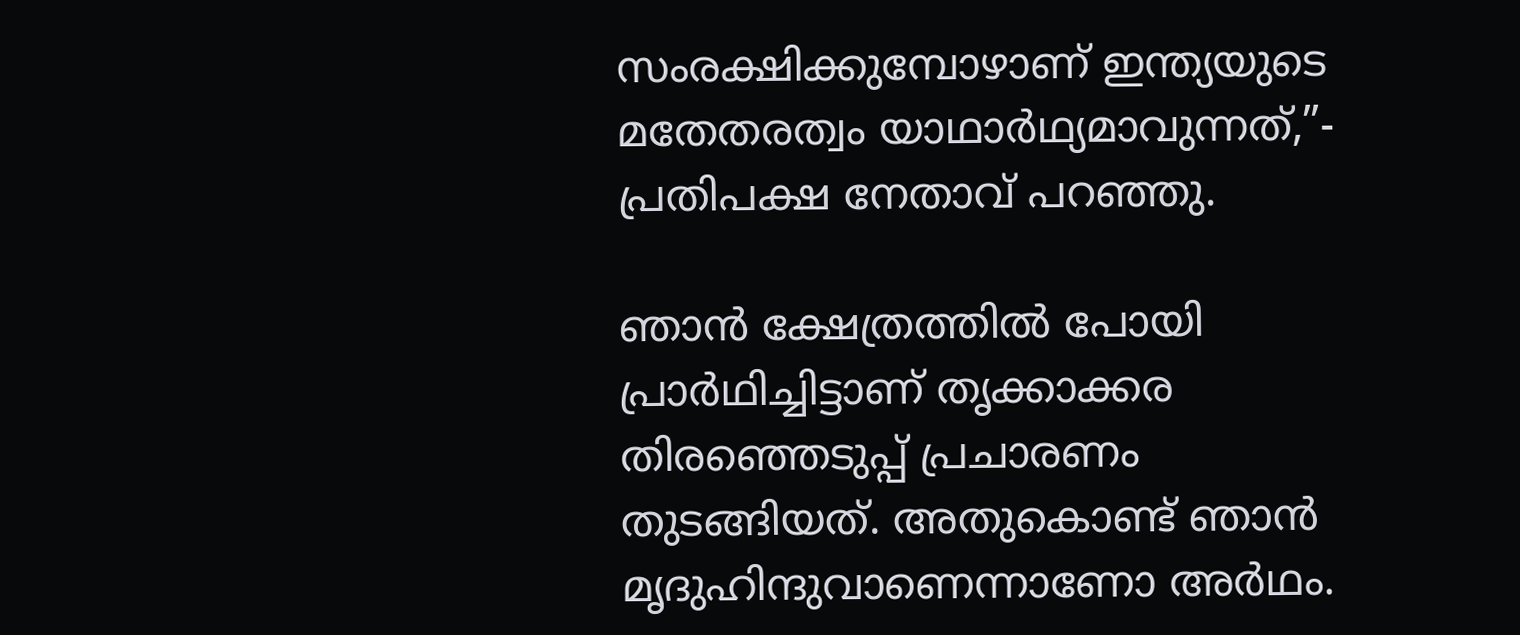സംരക്ഷിക്കുമ്പോഴാണ് ഇന്ത്യയുടെ മതേതരത്വം യാഥാർഥ്യമാവുന്നത്,”- പ്രതിപക്ഷ നേതാവ് പറഞ്ഞു.

ഞാന്‍ ക്ഷേത്രത്തില്‍ പോയി പ്രാർഥിച്ചിട്ടാണ് തൃക്കാക്കര തിരഞ്ഞെടുപ്പ് പ്രചാരണം തുടങ്ങിയത്. അതുകൊണ്ട് ഞാന്‍ മൃദുഹിന്ദുവാണെന്നാണോ അർഥം.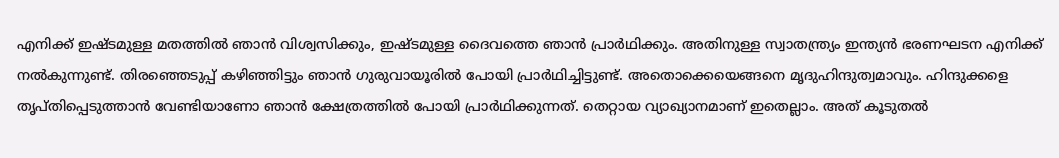എനിക്ക് ഇഷ്‌ടമുള്ള മതത്തില്‍ ഞാന്‍ വിശ്വസിക്കും, ഇഷ്‌ടമുള്ള ദൈവത്തെ ഞാന്‍ പ്രാർഥിക്കും. അതിനുള്ള സ്വാതന്ത്ര്യം ഇന്ത്യന്‍ ഭരണഘടന എനിക്ക് നല്‍കുന്നുണ്ട്. തിരഞ്ഞെടുപ്പ് കഴിഞ്ഞിട്ടും ഞാന്‍ ഗുരുവായൂരില്‍ പോയി പ്രാർഥിച്ചിട്ടുണ്ട്. അതൊക്കെയെങ്ങനെ മൃദുഹിന്ദുത്വമാവും. ഹിന്ദുക്കളെ തൃപ്‌തിപ്പെടുത്താന്‍ വേണ്ടിയാണോ ഞാന്‍ ക്ഷേത്രത്തില്‍ പോയി പ്രാർഥിക്കുന്നത്. തെറ്റായ വ്യാഖ്യാനമാണ് ഇതെല്ലാം. അത് കൂടുതല്‍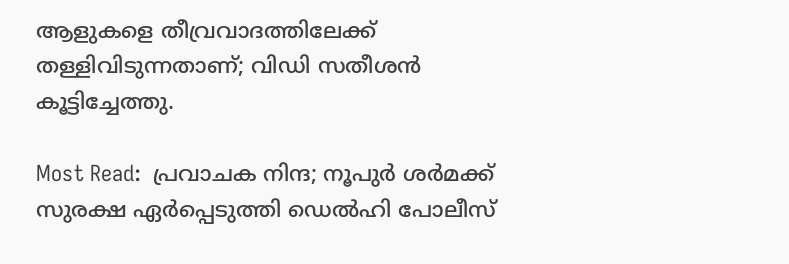ആളുകളെ തീവ്രവാദത്തിലേക്ക് തള്ളിവിടുന്നതാണ്; വിഡി സതീശൻ കൂട്ടിച്ചേത്തു.

Most Read:  പ്രവാചക നിന്ദ; നൂപുർ ശർമക്ക് സുരക്ഷ ഏർപ്പെടുത്തി ഡെൽഹി പോലീസ്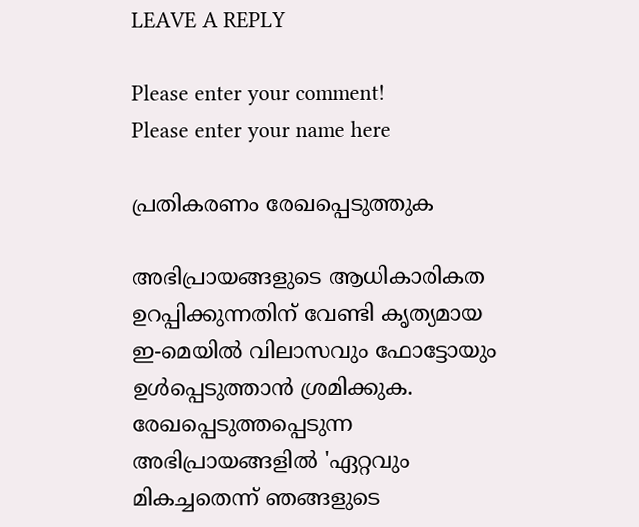LEAVE A REPLY

Please enter your comment!
Please enter your name here

പ്രതികരണം രേഖപ്പെടുത്തുക

അഭിപ്രായങ്ങളുടെ ആധികാരികത ഉറപ്പിക്കുന്നതിന് വേണ്ടി കൃത്യമായ ഇ-മെയിൽ വിലാസവും ഫോട്ടോയും ഉൾപ്പെടുത്താൻ ശ്രമിക്കുക. രേഖപ്പെടുത്തപ്പെടുന്ന അഭിപ്രായങ്ങളിൽ 'ഏറ്റവും മികച്ചതെന്ന് ഞങ്ങളുടെ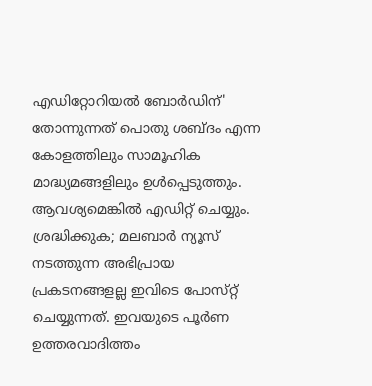എഡിറ്റോറിയൽ ബോർഡിന്' തോന്നുന്നത് പൊതു ശബ്‌ദം എന്ന കോളത്തിലും സാമൂഹിക മാദ്ധ്യമങ്ങളിലും ഉൾപ്പെടുത്തും. ആവശ്യമെങ്കിൽ എഡിറ്റ് ചെയ്യും. ശ്രദ്ധിക്കുക; മലബാർ ന്യൂസ് നടത്തുന്ന അഭിപ്രായ പ്രകടനങ്ങളല്ല ഇവിടെ പോസ്‌റ്റ് ചെയ്യുന്നത്. ഇവയുടെ പൂർണ ഉത്തരവാദിത്തം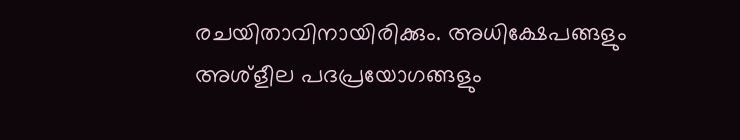രചയിതാവിനായിരിക്കും. അധിക്ഷേപങ്ങളും അശ്‌ളീല പദപ്രയോഗങ്ങളും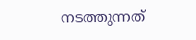നടത്തുന്നത്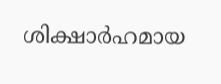ശിക്ഷാർഹമായ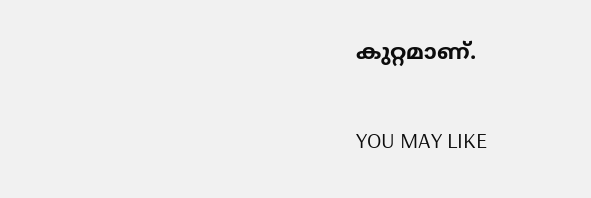കുറ്റമാണ്.

YOU MAY LIKE